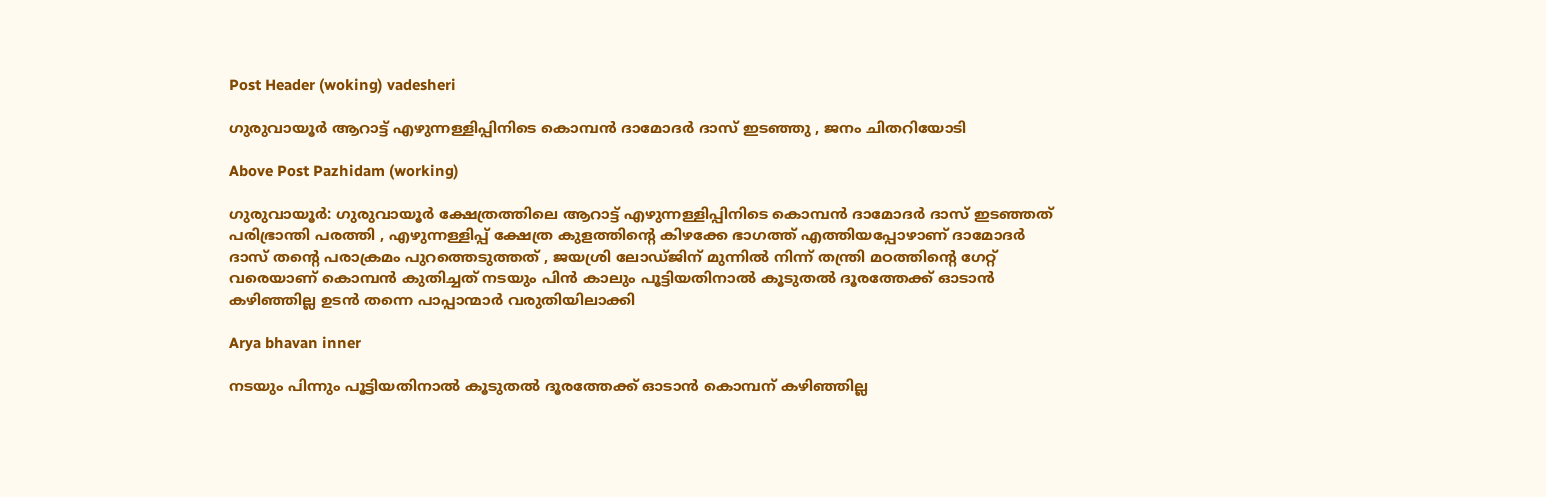Post Header (woking) vadesheri

ഗുരുവായൂർ ആറാട്ട് എഴുന്നള്ളിപ്പിനിടെ കൊമ്പൻ ദാമോദർ ദാസ് ഇടഞ്ഞു , ജനം ചിതറിയോടി

Above Post Pazhidam (working)

ഗുരുവായൂര്‍: ഗുരുവായൂർ ക്ഷേത്രത്തിലെ ആറാട്ട് എഴുന്നള്ളിപ്പിനിടെ കൊമ്പൻ ദാമോദർ ദാസ് ഇടഞ്ഞത് പരിഭ്രാന്തി പരത്തി , എഴുന്നള്ളിപ്പ് ക്ഷേത്ര കുളത്തിന്റെ കിഴക്കേ ഭാഗത്ത് എത്തിയപ്പോഴാണ് ദാമോദർ ദാസ് തന്റെ പരാക്രമം പുറത്തെടുത്തത് , ജയശ്രി ലോഡ്ജിന് മുന്നിൽ നിന്ന് തന്ത്രി മഠത്തിന്റെ ഗേറ്റ് വരെയാണ് കൊമ്പൻ കുതിച്ചത് നടയും പിൻ കാലും പൂട്ടിയതിനാൽ കൂടുതൽ ദൂരത്തേക്ക് ഓടാൻ കഴിഞ്ഞില്ല ഉടൻ തന്നെ പാപ്പാന്മാർ വരുതിയിലാക്കി

Arya bhavan inner

നടയും പിന്നും പൂട്ടിയതിനാൽ കൂടുതൽ ദൂരത്തേക്ക് ഓടാൻ കൊമ്പന് കഴിഞ്ഞില്ല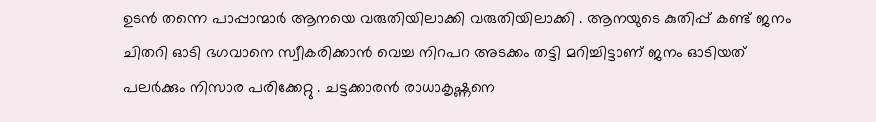ഉടൻ തന്നെ പാപ്പാന്മാർ ആനയെ വരുതിയിലാക്കി വരുതിയിലാക്കി . ആനയുടെ കുതിപ്പ് കണ്ട് ജനം ചിതറി ഓടി ഭഗവാനെ സ്വീകരിക്കാൻ വെച്ച നിറപറ അടക്കം തട്ടി മറിച്ചിട്ടാണ് ജനം ഓടിയത് പലർക്കും നിസാര പരിക്കേറ്റു . ചട്ടക്കാരൻ രാധാകൃഷ്ണനെ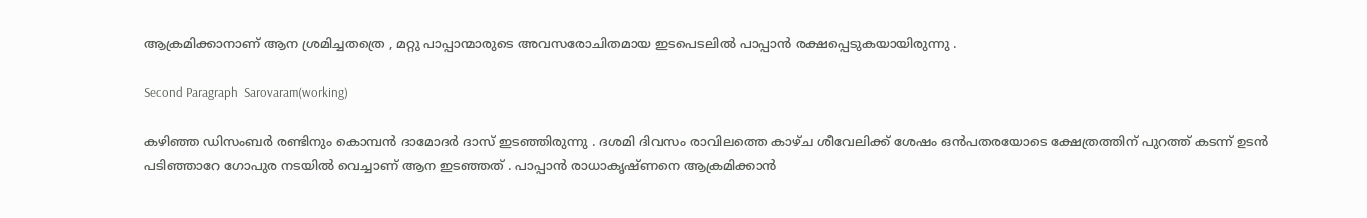ആക്രമിക്കാനാണ് ആന ശ്രമിച്ചതത്രെ , മറ്റു പാപ്പാന്മാരുടെ അവസരോചിതമായ ഇടപെടലിൽ പാപ്പാൻ രക്ഷപ്പെടുകയായിരുന്നു .

Second Paragraph  Sarovaram(working)

കഴിഞ്ഞ ഡിസംബർ രണ്ടിനും കൊമ്പൻ ദാമോദർ ദാസ് ഇടഞ്ഞിരുന്നു . ദശമി ദിവസം രാവിലത്തെ കാഴ്ച ശീവേലിക്ക് ശേഷം ഒൻപതരയോടെ ക്ഷേത്രത്തിന് പുറത്ത് കടന്ന് ഉടൻ പടിഞ്ഞാറേ ഗോപുര നടയിൽ വെച്ചാണ് ആന ഇടഞ്ഞത് . പാപ്പാൻ രാധാകൃഷ്ണനെ ആക്രമിക്കാൻ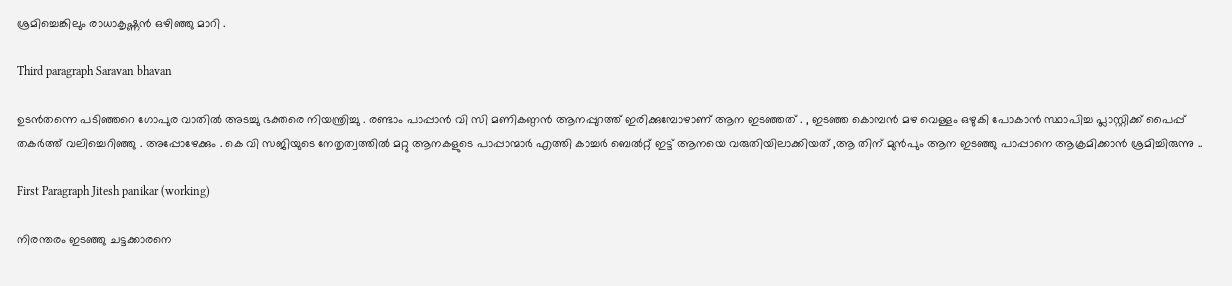ശ്രമിച്ചെങ്കിലും രാധാകൃഷ്ണൻ ഒഴിഞ്ഞു മാറി .

Third paragraph Saravan bhavan

ഉടൻതന്നെ പടിഞ്ഞറെ ഗോപുര വാതിൽ അടച്ചു ഭക്തരെ നിയന്ത്രിച്ചു . രണ്ടാം പാപ്പാൻ വി സി മണികണ്ഠൻ ആനപ്പുറത്ത് ഇരിക്കുമ്പോഴാണ് ആന ഇടഞ്ഞത് . , ഇടഞ്ഞ കൊമ്പൻ മഴ വെള്ളം ഒഴുകി പോകാൻ സ്ഥാപിച്ച പ്ലാസ്റ്റിക്ക് പൈപ്പ് തകർത്ത് വലിച്ചെറിഞ്ഞു . അപ്പോഴേക്കും . കെ വി സജിയുടെ നേതൃത്വത്തിൽ മറ്റു ആനകളുടെ പാപ്പാന്മാർ എത്തി കാച്ചർ ബെൽറ്റ് ഇട്ട് ആനയെ വരുതിയിലാക്കിയത് ,ആ തിന് മുൻപും ആന ഇടഞ്ഞു പാപ്പാനെ ആക്രമിക്കാൻ ശ്രമിച്ചിരുന്നു ..

First Paragraph Jitesh panikar (working)

നിരന്തരം ഇടഞ്ഞു ചട്ടക്കാരനെ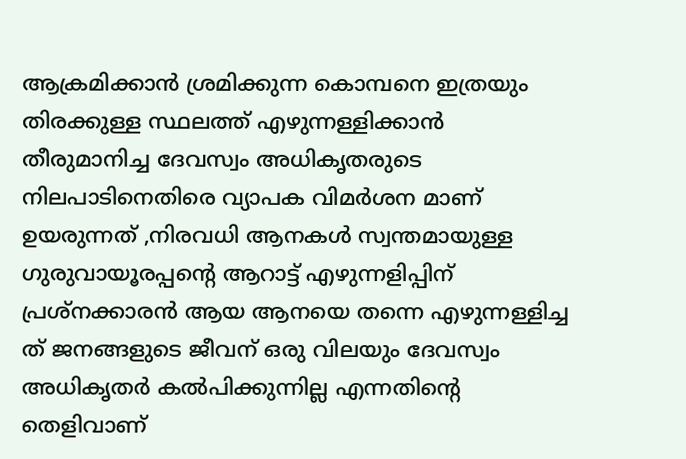ആക്രമിക്കാൻ ശ്രമിക്കുന്ന കൊമ്പനെ ഇത്രയും തിരക്കുള്ള സ്ഥലത്ത് എഴുന്നള്ളിക്കാൻ തീരുമാനിച്ച ദേവസ്വം അധികൃതരുടെ നിലപാടിനെതിരെ വ്യാപക വിമർശന മാണ് ഉയരുന്നത് ,നിരവധി ആനകൾ സ്വന്തമായുള്ള ഗുരുവായൂരപ്പന്റെ ആറാട്ട് എഴുന്നളിപ്പിന് പ്രശ്നക്കാരൻ ആയ ആനയെ തന്നെ എഴുന്നള്ളിച്ച ത് ജനങ്ങളുടെ ജീവന് ഒരു വിലയും ദേവസ്വം അധികൃതർ കൽപിക്കുന്നില്ല എന്നതിന്റെ തെളിവാണ്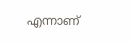എന്നാണ്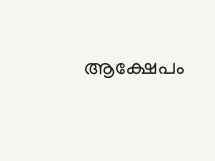ആക്ഷേപം